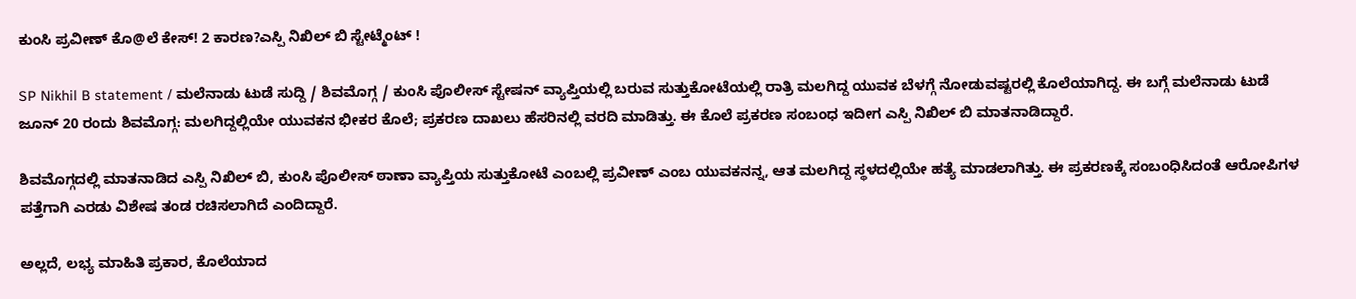ಕುಂಸಿ ಪ್ರವೀಣ್ ಕೊ@ಲೆ ಕೇಸ್! 2 ಕಾರಣ?ಎಸ್ಪಿ ನಿಖಿಲ್ ಬಿ ಸ್ಟೇಟ್ಮೆಂಟ್ !

SP Nikhil B statement / ಮಲೆನಾಡು ಟುಡೆ ಸುದ್ದಿ / ಶಿವಮೊಗ್ಗ / ಕುಂಸಿ ಪೊಲೀಸ್ ಸ್ಟೇಷನ್ ವ್ಯಾಪ್ತಿಯಲ್ಲಿ ಬರುವ ಸುತ್ತುಕೋಟೆಯಲ್ಲಿ ರಾತ್ರಿ ಮಲಗಿದ್ದ ಯುವಕ ಬೆಳಗ್ಗೆ ನೋಡುವಷ್ಟರಲ್ಲಿ ಕೊಲೆಯಾಗಿದ್ದ. ಈ ಬಗ್ಗೆ ಮಲೆನಾಡು ಟುಡೆ ಜೂನ್ 20 ರಂದು ಶಿವಮೊಗ್ಗ: ಮಲಗಿದ್ದಲ್ಲಿಯೇ ಯುವಕನ ಭೀಕರ ಕೊಲೆ; ಪ್ರಕರಣ ದಾಖಲು ಹೆಸರಿನಲ್ಲಿ ವರದಿ ಮಾಡಿತ್ತು. ಈ ಕೊಲೆ ಪ್ರಕರಣ ಸಂಬಂಧ ಇದೀಗ ಎಸ್ಪಿ ನಿಖಿಲ್ ಬಿ ಮಾತನಾಡಿದ್ದಾರೆ.

ಶಿವಮೊಗ್ಗದಲ್ಲಿ ಮಾತನಾಡಿದ ಎಸ್ಪಿ ನಿಖಿಲ್ ಬಿ, ಕುಂಸಿ ಪೊಲೀಸ್ ಠಾಣಾ ವ್ಯಾಪ್ತಿಯ ಸುತ್ತುಕೋಟೆ ಎಂಬಲ್ಲಿ ಪ್ರವೀಣ್ ಎಂಬ ಯುವಕನನ್ನ, ಆತ ಮಲಗಿದ್ದ ಸ್ಥಳದಲ್ಲಿಯೇ ಹತ್ಯೆ ಮಾಡಲಾಗಿತ್ತು. ಈ ಪ್ರಕರಣಕ್ಕೆ ಸಂಬಂಧಿಸಿದಂತೆ ಆರೋಪಿಗಳ ಪತ್ತೆಗಾಗಿ ಎರಡು ವಿಶೇಷ ತಂಡ ರಚಿಸಲಾಗಿದೆ ಎಂದಿದ್ದಾರೆ.

ಅಲ್ಲದೆ, ಲಭ್ಯ ಮಾಹಿತಿ ಪ್ರಕಾರ, ಕೊಲೆಯಾದ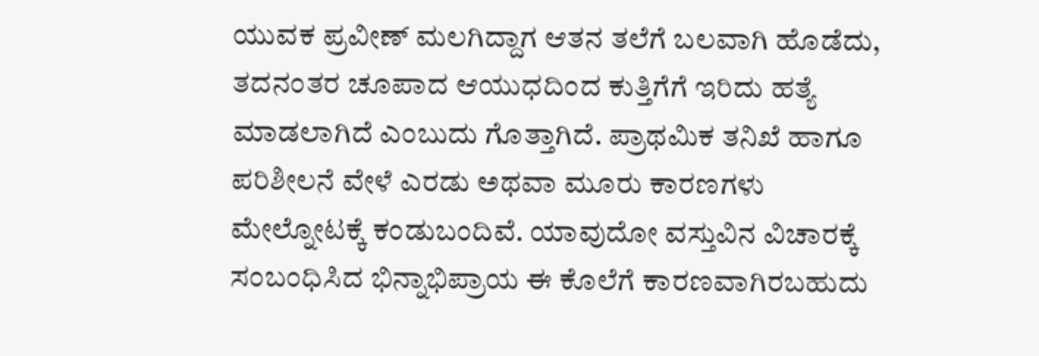ಯುವಕ ಪ್ರವೀಣ್ ಮಲಗಿದ್ದಾಗ ಆತನ ತಲೆಗೆ ಬಲವಾಗಿ ಹೊಡೆದು, ತದನಂತರ ಚೂಪಾದ ಆಯುಧದಿಂದ ಕುತ್ತಿಗೆಗೆ ಇರಿದು ಹತ್ಯೆ ಮಾಡಲಾಗಿದೆ ಎಂಬುದು ಗೊತ್ತಾಗಿದೆ. ಪ್ರಾಥಮಿಕ ತನಿಖೆ ಹಾಗೂ ಪರಿಶೀಲನೆ ವೇಳೆ ಎರಡು ಅಥವಾ ಮೂರು ಕಾರಣಗಳು ಮೇಲ್ನೋಟಕ್ಕೆ ಕಂಡುಬಂದಿವೆ. ಯಾವುದೋ ವಸ್ತುವಿನ ವಿಚಾರಕ್ಕೆ ಸಂಬಂಧಿಸಿದ ಭಿನ್ನಾಭಿಪ್ರಾಯ ಈ ಕೊಲೆಗೆ ಕಾರಣವಾಗಿರಬಹುದು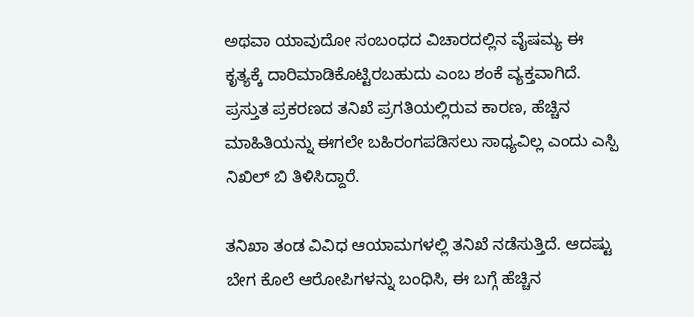ಅಥವಾ ಯಾವುದೋ ಸಂಬಂಧದ ವಿಚಾರದಲ್ಲಿನ ವೈಷಮ್ಯ ಈ ಕೃತ್ಯಕ್ಕೆ ದಾರಿಮಾಡಿಕೊಟ್ಟಿರಬಹುದು ಎಂಬ ಶಂಕೆ ವ್ಯಕ್ತವಾಗಿದೆ. ಪ್ರಸ್ತುತ ಪ್ರಕರಣದ ತನಿಖೆ ಪ್ರಗತಿಯಲ್ಲಿರುವ ಕಾರಣ, ಹೆಚ್ಚಿನ ಮಾಹಿತಿಯನ್ನು ಈಗಲೇ ಬಹಿರಂಗಪಡಿಸಲು ಸಾಧ್ಯವಿಲ್ಲ ಎಂದು ಎಸ್ಪಿ ನಿಖಿಲ್ ಬಿ ತಿಳಿಸಿದ್ದಾರೆ.

ತನಿಖಾ ತಂಡ ವಿವಿಧ ಆಯಾಮಗಳಲ್ಲಿ ತನಿಖೆ ನಡೆಸುತ್ತಿದೆ. ಆದಷ್ಟು ಬೇಗ ಕೊಲೆ ಆರೋಪಿಗಳನ್ನು ಬಂಧಿಸಿ, ಈ ಬಗ್ಗೆ ಹೆಚ್ಚಿನ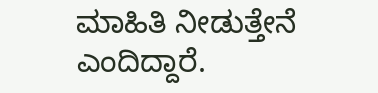ಮಾಹಿತಿ ನೀಡುತ್ತೇನೆ ಎಂದಿದ್ದಾರೆ.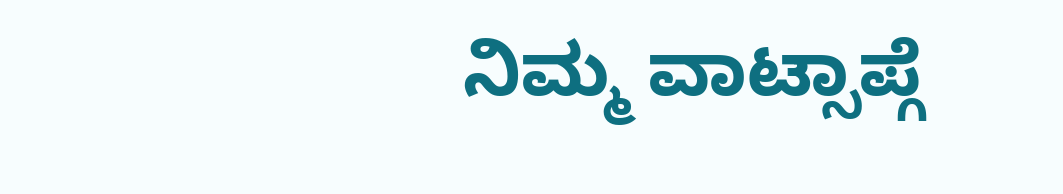ನಿಮ್ಮ ವಾಟ್ಸಾಪ್ಗೆ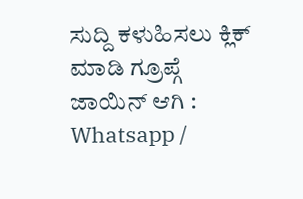ಸುದ್ದಿ ಕಳುಹಿಸಲು ಕ್ಲಿಕ್ ಮಾಡಿ ಗ್ರೂಪ್ಗೆ ಜಾಯಿನ್ ಆಗಿ :  Whatsapp /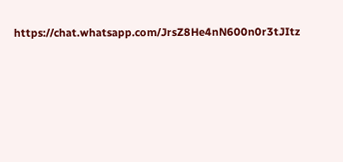https://chat.whatsapp.com/JrsZ8He4nN600n0r3tJItz